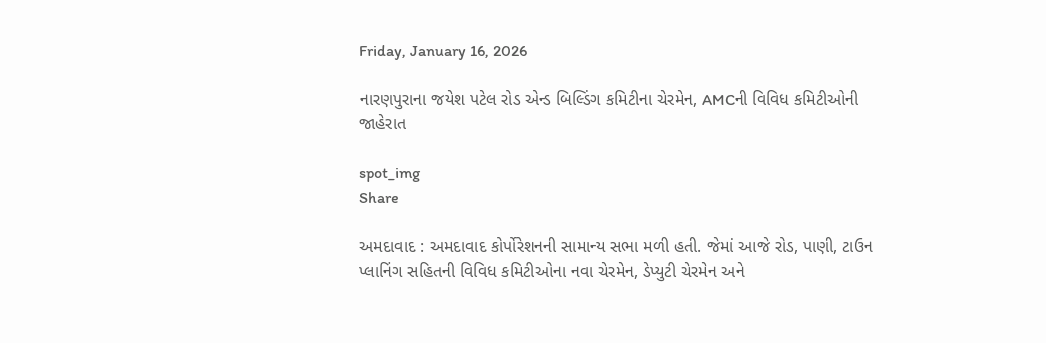Friday, January 16, 2026

નારણપુરાના જયેશ પટેલ રોડ એન્ડ બિલ્ડિંગ કમિટીના ચેરમેન, AMCની વિવિધ કમિટીઓની જાહેરાત

spot_img
Share

અમદાવાદ : અમદાવાદ કોર્પોરેશનની સામાન્ય સભા મળી હતી. જેમાં આજે રોડ, પાણી, ટાઉન પ્લાનિંગ સહિતની વિવિધ કમિટીઓના નવા ચેરમેન, ડેપ્યુટી ચેરમેન અને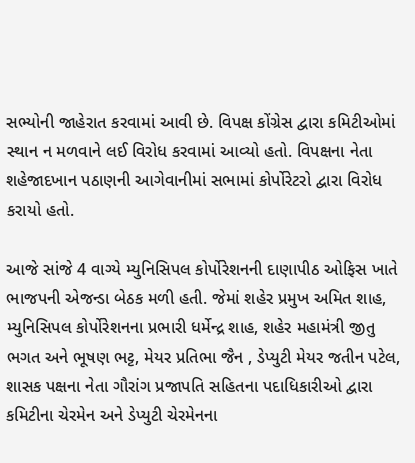સભ્યોની જાહેરાત કરવામાં આવી છે. વિપક્ષ કોંગ્રેસ દ્વારા કમિટીઓમાં સ્થાન ન મળવાને લઈ વિરોધ કરવામાં આવ્યો હતો. વિપક્ષના નેતા શહેજાદખાન પઠાણની આગેવાનીમાં સભામાં કોર્પોરેટરો દ્વારા વિરોધ કરાયો હતો.

આજે સાંજે 4 વાગ્યે મ્યુનિસિપલ કોર્પોરેશનની દાણાપીઠ ઓફિસ ખાતે ભાજપની એજન્ડા બેઠક મળી હતી. જેમાં શહેર પ્રમુખ અમિત શાહ, મ્યુનિસિપલ કોર્પોરેશનના પ્રભારી ધર્મેન્દ્ર શાહ, શહેર મહામંત્રી જીતુ ભગત અને ભૂષણ ભટ્ટ, મેયર પ્રતિભા જૈન , ડેપ્યુટી મેયર જતીન પટેલ, શાસક પક્ષના નેતા ગૌરાંગ પ્રજાપતિ સહિતના પદાધિકારીઓ દ્વારા કમિટીના ચેરમેન અને ડેપ્યુટી ચેરમેનના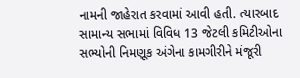નામની જાહેરાત કરવામાં આવી હતી. ત્યારબાદ સામાન્ય સભામાં વિવિધ 13 જેટલી કમિટીઓના સભ્યોની નિમણૂક અંગેના કામગીરીને મંજૂરી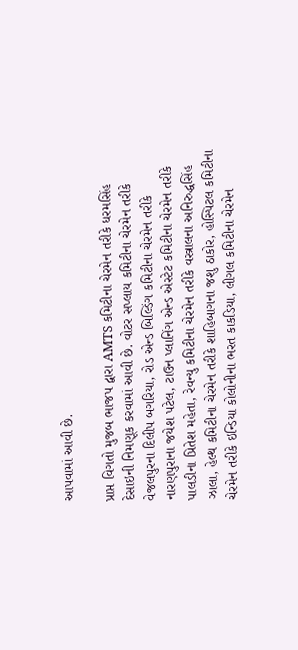આપવામાં આવી છે.

પ્રાપ્ત વિગતો મુજબ ભાજપ દ્વારા AMTS કમિટીના ચેરમેન તરીકે ધરમસિંહ દેસાઇની નિમણૂક કરવામાં આવી છે. વોટર સપ્લાય કમિટીના ચેરમેન તરીકે વેજલપુરના દિલીપ બગરિયા, રોડ એન્ડ બિલ્ડિંગ કમિટીના ચેરમેન તરીકે નારણપુરાના જયેશ પટેલ, ટાઉન પ્લાનિંગ એન્ડ એસ્ટેટ કમિટીના ચેરમેન તરીકે પાલડીના પ્રિતેશ મહેતા, રેવન્યુ કમિટીના ચેરમેન તરીકે વસ્ત્રાલના અનિરુદ્ધસિંહ ઝાલા, હેલ્થ કમિટીના ચેરમેન તરીકે શાહિબાગના જશુ ઠાકોર, હોસ્પિટલ કમિટીના ચેરમેન તરીકે ઇન્ડિયા કોલોનીના ભરત કાકડિયા, લીગલ કમિટીના ચેરમેન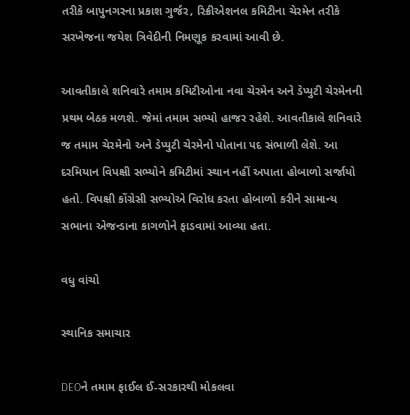તરીકે બાપુનગરના પ્રકાશ ગુર્જર, રિક્રીએશનલ કમિટીના ચેરમેન તરીકે સરખેજના જયેશ ત્રિવેદીની નિમણૂક કરવામાં આવી છે.

આવતીકાલે શનિવારે તમામ કમિટીઓના નવા ચેરમેન અને ડેપ્યુટી ચેરમેનની પ્રથમ બેઠક મળશે. જેમાં તમામ સભ્યો હાજર રહેશે. આવતીકાલે શનિવારે જ તમામ ચેરમેનો અને ડેપ્યુટી ચેરમેનો પોતાના પદ સંભાળી લેશે. આ દરમિયાન વિપક્ષી સભ્યોને કમિટીમાં સ્થાન નહીં અપાતા હોબાળો સર્જાયો હતો. વિપક્ષી કોંગ્રેસી સભ્યોએ વિરોધ કરતા હોબાળો કરીને સામાન્ય સભાના એજન્ડાના કાગળોને ફાડવામાં આવ્યા હતા.

વધુ વાંચો

સ્થાનિક સમાચાર

DEOને તમામ ફાઈલ ઈ-સરકારથી મોકલવા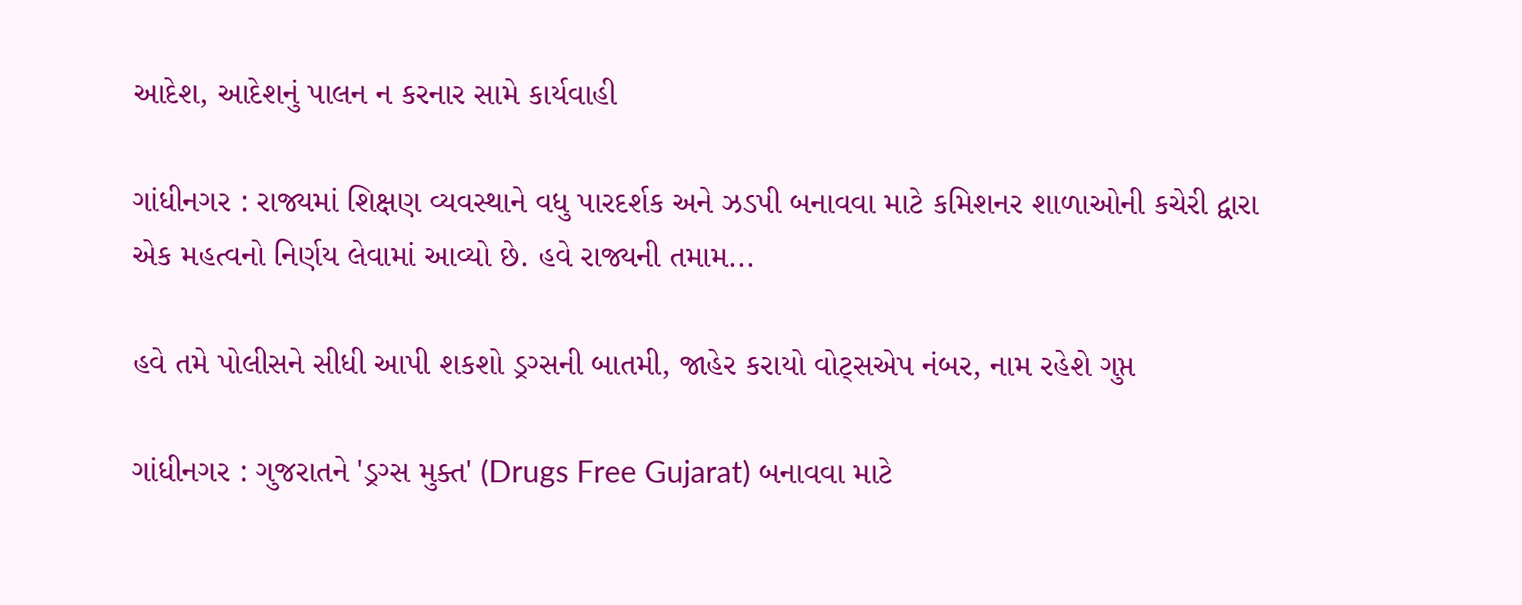આદેશ, આદેશનું પાલન ન કરનાર સામે કાર્યવાહી

ગાંધીનગર : રાજ્યમાં શિક્ષણ વ્યવસ્થાને વધુ પારદર્શક અને ઝડપી બનાવવા માટે કમિશનર શાળાઓની કચેરી દ્વારા એક મહત્વનો નિર્ણય લેવામાં આવ્યો છે. હવે રાજ્યની તમામ...

હવે તમે પોલીસને સીધી આપી શકશો ડ્રગ્સની બાતમી, જાહેર કરાયો વોટ્સએપ નંબર, નામ રહેશે ગુપ્ત

ગાંધીનગર : ગુજરાતને 'ડ્રગ્સ મુક્ત' (Drugs Free Gujarat) બનાવવા માટે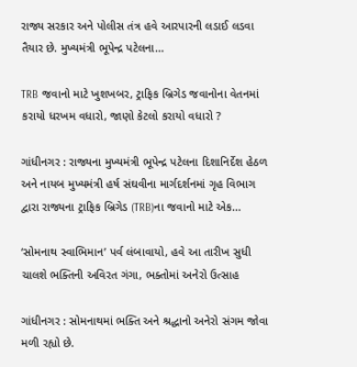રાજ્ય સરકાર અને પોલીસ તંત્ર હવે આરપારની લડાઈ લડવા તૈયાર છે. મુખ્યમંત્રી ભૂપેન્દ્ર પટેલના...

TRB જવાનો માટે ખુશખબર, ટ્રાફિક બ્રિગેડ જવાનોના વેતનમાં કરાયો ધરખમ વધારો, જાણો કેટલો કરાયો વધારો ?

ગાંધીનગર : રાજ્યના મુખ્યમંત્રી ભૂપેન્દ્ર પટેલના દિશાનિર્દેશ હેઠળ અને નાયબ મુખ્યમંત્રી હર્ષ સંઘવીના માર્ગદર્શનમાં ગૃહ વિભાગ દ્વારા રાજ્યના ટ્રાફિક બ્રિગેડ (TRB)ના જવાનો માટે એક...

‘સોમનાથ સ્વાભિમાન’ પર્વ લંબાવાયો, હવે આ તારીખ સુધી ચાલશે ભક્તિની અવિરત ગંગા, ભક્તોમાં અનેરો ઉત્સાહ

ગાંધીનગર : સોમનાથમાં ભક્તિ અને શ્રદ્ધાનો અનેરો સંગમ જોવા મળી રહ્યો છે.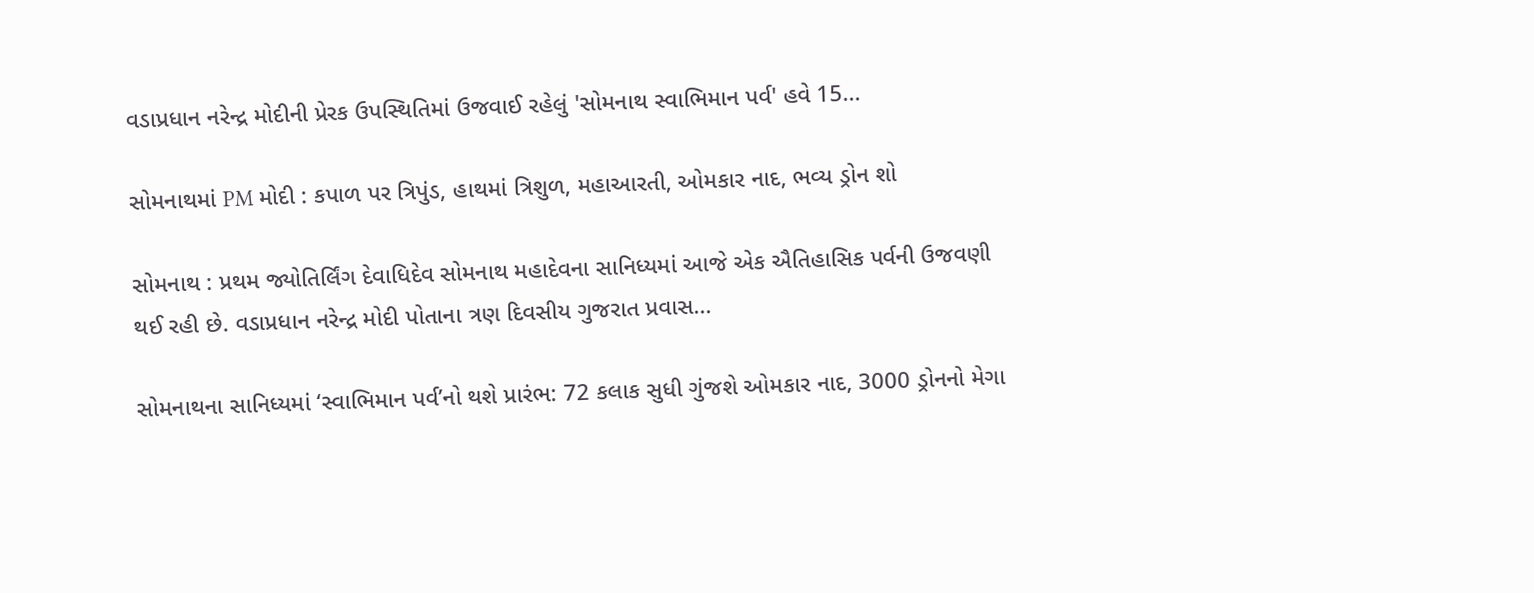વડાપ્રધાન નરેન્દ્ર મોદીની પ્રેરક ઉપસ્થિતિમાં ઉજવાઈ રહેલું 'સોમનાથ સ્વાભિમાન પર્વ' હવે 15...

સોમનાથમાં PM મોદી : કપાળ પર ત્રિપુંડ, હાથમાં ત્રિશુળ, મહાઆરતી, ઓમકાર નાદ, ભવ્ય ડ્રોન શો

સોમનાથ : પ્રથમ જ્યોતિર્લિંગ દેવાધિદેવ સોમનાથ મહાદેવના સાનિધ્યમાં આજે એક ઐતિહાસિક પર્વની ઉજવણી થઈ રહી છે. વડાપ્રધાન નરેન્દ્ર મોદી પોતાના ત્રણ દિવસીય ગુજરાત પ્રવાસ...

સોમનાથના સાનિધ્યમાં ‘સ્વાભિમાન પર્વ’નો થશે પ્રારંભ: 72 કલાક સુધી ગુંજશે ઓમકાર નાદ, 3000 ડ્રોનનો મેગા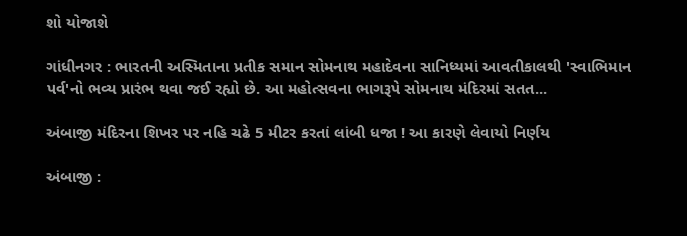શો યોજાશે

ગાંધીનગર : ભારતની અસ્મિતાના પ્રતીક સમાન સોમનાથ મહાદેવના સાનિધ્યમાં આવતીકાલથી 'સ્વાભિમાન પર્વ'નો ભવ્ય પ્રારંભ થવા જઈ રહ્યો છે. આ મહોત્સવના ભાગરૂપે સોમનાથ મંદિરમાં સતત...

અંબાજી મંદિરના શિખર પર નહિ ચઢે 5 મીટર કરતાં લાંબી ધજા ! આ કારણે લેવાયો નિર્ણય

અંબાજી :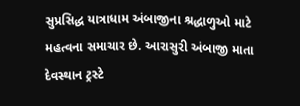સુપ્રસિદ્ધ યાત્રાધામ અંબાજીના શ્રદ્ધાળુઓ માટે મહત્વના સમાચાર છે. આરાસુરી અંબાજી માતા દેવસ્થાન ટ્રસ્ટે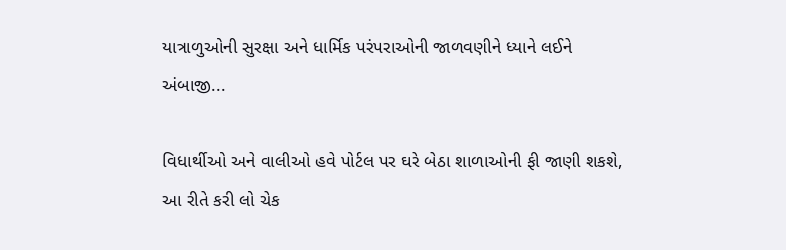યાત્રાળુઓની સુરક્ષા અને ધાર્મિક પરંપરાઓની જાળવણીને ધ્યાને લઈને અંબાજી...

વિધાર્થીઓ અને વાલીઓ હવે પોર્ટલ પર ઘરે બેઠા શાળાઓની ફી જાણી શકશે, આ રીતે કરી લો ચેક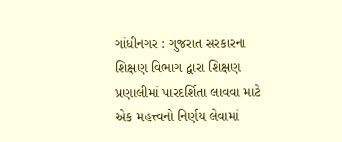ગાંધીનગર : ગુજરાત સરકારના શિક્ષણ વિભાગ દ્વારા શિક્ષણ પ્રણાલીમાં પારદર્શિતા લાવવા માટે એક મહત્ત્વનો નિર્ણય લેવામાં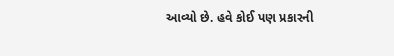આવ્યો છે. હવે કોઈ પણ પ્રકારની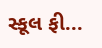સ્કૂલ ફી...